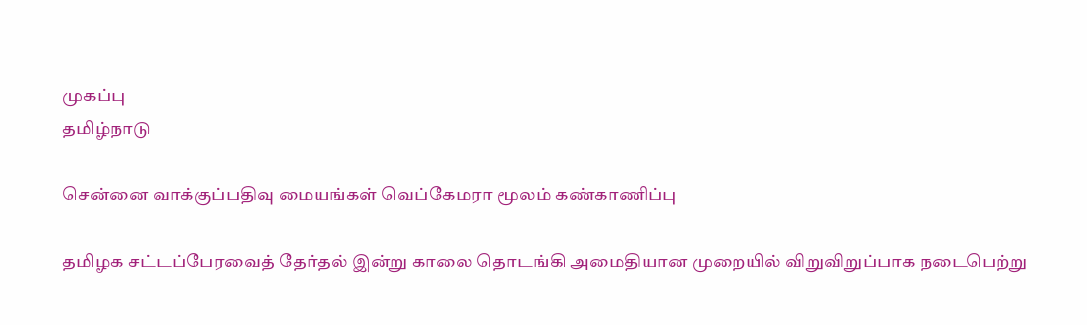முகப்பு
தமிழ்நாடு

சென்னை வாக்குப்பதிவு மையங்கள் வெப்கேமரா மூலம் கண்காணிப்பு

தமிழக சட்டப்பேரவைத் தேர்தல் இன்று காலை தொடங்கி அமைதியான முறையில் விறுவிறுப்பாக நடைபெற்று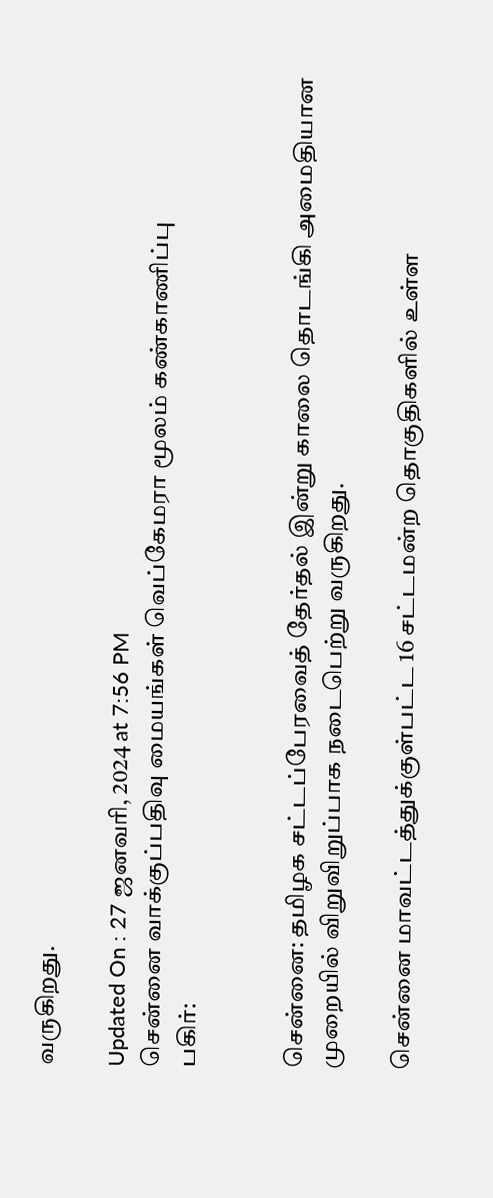வருகிறது.

Updated On : 27 ஜனவரி, 2024 at 7:56 PM
சென்னை வாக்குப்பதிவு மையங்கள் வெப்கேமரா மூலம் கண்காணிப்பு
பகிர்:


சென்னை: தமிழக சட்டப்பேரவைத் தேர்தல் இன்று காலை தொடங்கி அமைதியான முறையில் விறுவிறுப்பாக நடைபெற்று வருகிறது.

சென்னை மாவட்டத்துக்குள்பட்ட 16 சட்டமன்ற தொகுதிகளில் உள்ள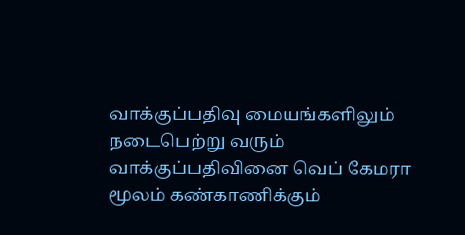வாக்குப்பதிவு மையங்களிலும் நடைபெற்று வரும் வாக்குப்பதிவினை வெப் கேமரா மூலம் கண்காணிக்கும்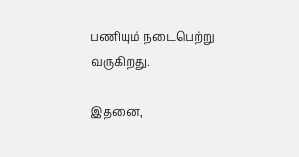பணியும் நடைபெற்று வருகிறது.

இதனை,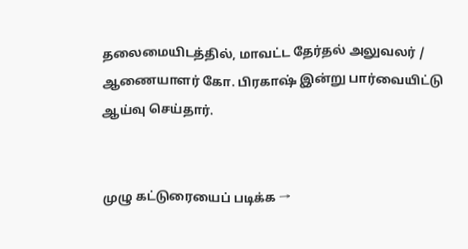தலைமையிடத்தில், மாவட்ட தேர்தல் அலுவலர் / ஆணையாளர் கோ. பிரகாஷ் இன்று பார்வையிட்டு ஆய்வு செய்தார்.


முழு கட்டுரையைப் படிக்க →